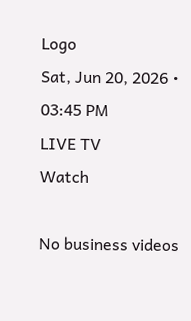Logo
Sat, Jun 20, 2026 • 03:45 PM
LIVE TV
Watch

No business videos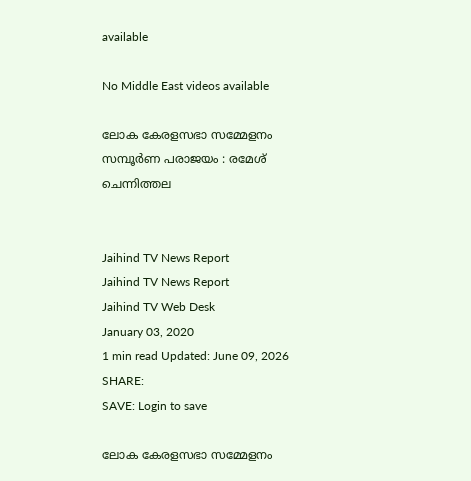available

No Middle East videos available

ലോക കേരളസഭാ സമ്മേളനം സമ്പൂർണ പരാജയം : രമേശ് ചെന്നിത്തല


Jaihind TV News Report
Jaihind TV News Report
Jaihind TV Web Desk
January 03, 2020
1 min read Updated: June 09, 2026
SHARE:
SAVE: Login to save

ലോക കേരളസഭാ സമ്മേളനം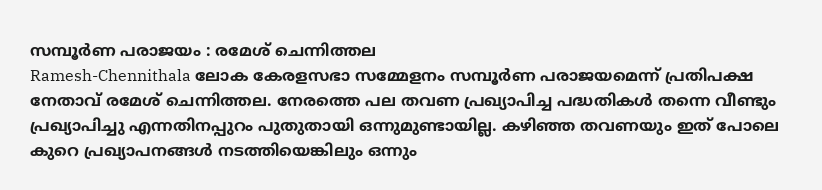സമ്പൂർണ പരാജയം : രമേശ് ചെന്നിത്തല
Ramesh-Chennithala ലോക കേരളസഭാ സമ്മേളനം സമ്പൂര്‍ണ പരാജയമെന്ന് പ്രതിപക്ഷ നേതാവ് രമേശ് ചെന്നിത്തല. നേരത്തെ പല തവണ പ്രഖ്യാപിച്ച പദ്ധതികള്‍ തന്നെ വീണ്ടും പ്രഖ്യാപിച്ചു എന്നതിനപ്പുറം പുതുതായി ഒന്നുമുണ്ടായില്ല. കഴിഞ്ഞ തവണയും ഇത് പോലെ കുറെ പ്രഖ്യാപനങ്ങള്‍ നടത്തിയെങ്കിലും ഒന്നും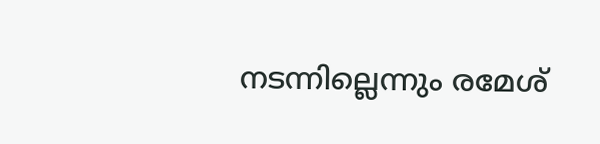നടന്നില്ലെന്നും രമേശ്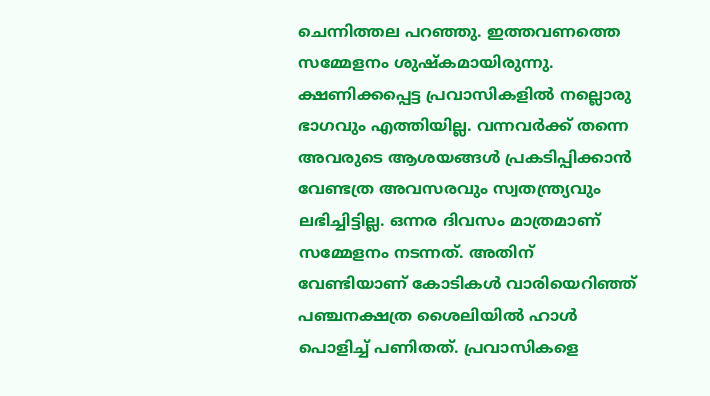ചെന്നിത്തല പറഞ്ഞു. ഇത്തവണത്തെ സമ്മേളനം ശുഷ്‌കമായിരുന്നു. ക്ഷണിക്കപ്പെട്ട പ്രവാസികളില്‍ നല്ലൊരു ഭാഗവും എത്തിയില്ല. വന്നവര്‍ക്ക് തന്നെ അവരുടെ ആശയങ്ങള്‍ പ്രകടിപ്പിക്കാന്‍ വേണ്ടത്ര അവസരവും സ്വതന്ത്ര്യവും ലഭിച്ചിട്ടില്ല. ഒന്നര ദിവസം മാത്രമാണ് സമ്മേളനം നടന്നത്. അതിന് വേണ്ടിയാണ് കോടികള്‍ വാരിയെറിഞ്ഞ് പഞ്ചനക്ഷത്ര ശൈലിയില്‍ ഹാള്‍ പൊളിച്ച് പണിതത്. പ്രവാസികളെ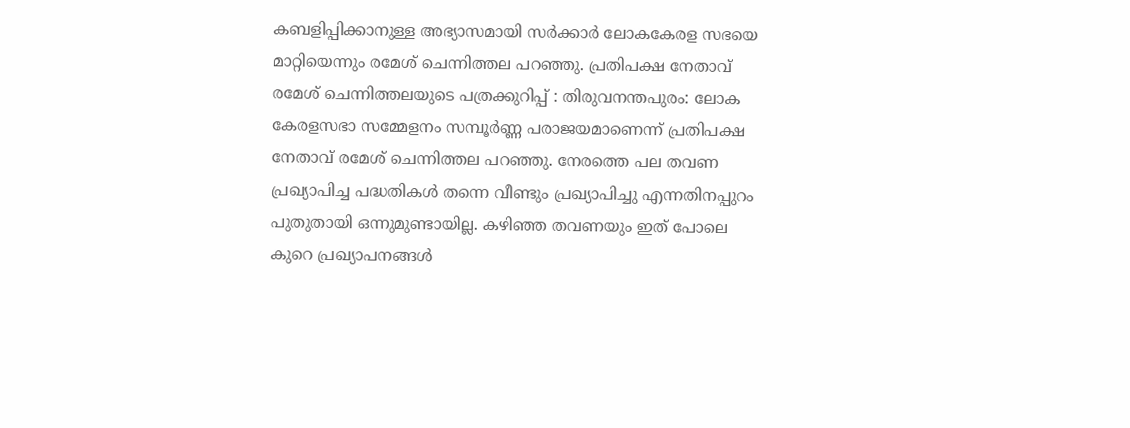കബളിപ്പിക്കാനുള്ള അഭ്യാസമായി സര്‍ക്കാര്‍ ലോകകേരള സഭയെ മാറ്റിയെന്നും രമേശ് ചെന്നിത്തല പറഞ്ഞു. പ്രതിപക്ഷ നേതാവ് രമേശ് ചെന്നിത്തലയുടെ പത്രക്കുറിപ്പ് : തിരുവനന്തപുരം: ലോക കേരളസഭാ സമ്മേളനം സമ്പൂര്‍ണ്ണ പരാജയമാണെന്ന് പ്രതിപക്ഷ നേതാവ് രമേശ് ചെന്നിത്തല പറഞ്ഞു. നേരത്തെ പല തവണ പ്രഖ്യാപിച്ച പദ്ധതികള്‍ തന്നെ വീണ്ടും പ്രഖ്യാപിച്ചു എന്നതിനപ്പുറം പുതുതായി ഒന്നുമുണ്ടായില്ല. കഴിഞ്ഞ തവണയും ഇത് പോലെ കുറെ പ്രഖ്യാപനങ്ങള്‍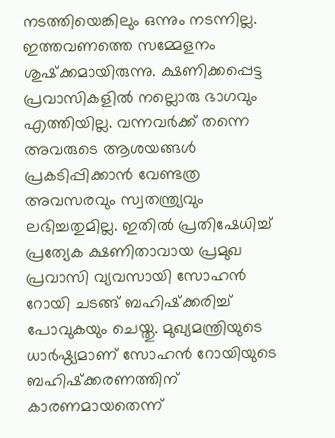നടത്തിയെങ്കിലും ഒന്നും നടന്നില്ല. ഇത്തവണത്തെ സമ്മേളനം ശുഷ്‌ക്കമായിരുന്നു. ക്ഷണിക്കപ്പെട്ട പ്രവാസികളില്‍ നല്ലൊരു ഭാഗവും  എത്തിയില്ല. വന്നവര്‍ക്ക് തന്നെ അവരുടെ ആശയങ്ങള്‍ പ്രകടിപ്പിക്കാന്‍ വേണ്ടത്ര  അവസരവും സ്വതന്ത്ര്യവും ലഭിച്ചതുമില്ല. ഇതില്‍ പ്രതിഷേധിച്ച് പ്രത്യേക ക്ഷണിതാവായ പ്രമുഖ പ്രവാസി വ്യവസായി സോഹന്‍ റോയി ചടങ്ങ് ബഹിഷ്‌ക്കരിച്ച് പോവുകയും ചെയ്തു. മുഖ്യമന്ത്രിയുടെ ധാര്‍ഷ്ഠ്യമാണ് സോഹന്‍ റോയിയുടെ ബഹിഷ്‌ക്കരണത്തിന് കാരണമായതെന്ന്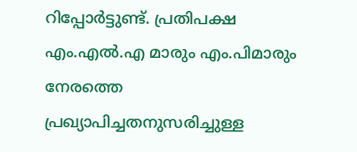റിപ്പോര്‍ട്ടുണ്ട്. പ്രതിപക്ഷ എം.എല്‍.എ മാരും എം.പിമാരും  നേരത്തെ പ്രഖ്യാപിച്ചതനുസരിച്ചുള്ള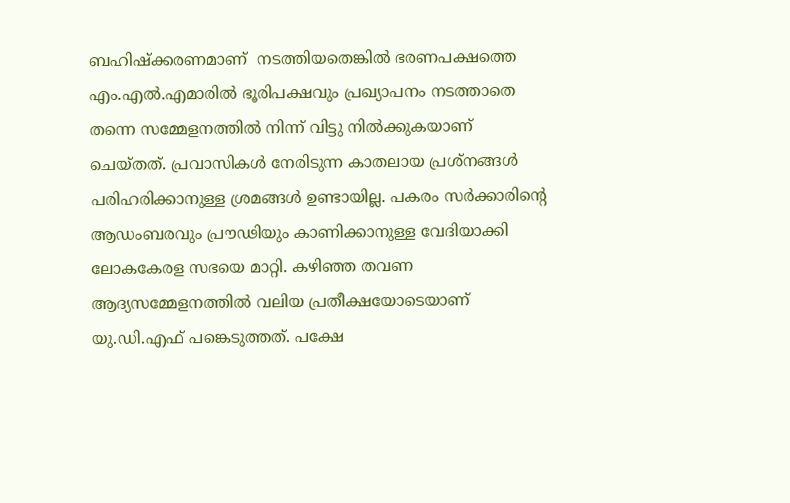ബഹിഷ്‌ക്കരണമാണ്  നടത്തിയതെങ്കില്‍ ഭരണപക്ഷത്തെ എം.എല്‍.എമാരില്‍ ഭൂരിപക്ഷവും പ്രഖ്യാപനം നടത്താതെ തന്നെ സമ്മേളനത്തില്‍ നിന്ന് വിട്ടു നില്‍ക്കുകയാണ്  ചെയ്തത്. പ്രവാസികള്‍ നേരിടുന്ന കാതലായ പ്രശ്‌നങ്ങള്‍ പരിഹരിക്കാനുള്ള ശ്രമങ്ങള്‍ ഉണ്ടായില്ല. പകരം സര്‍ക്കാരിന്റെ ആഡംബരവും പ്രൗഢിയും കാണിക്കാനുള്ള വേദിയാക്കി ലോകകേരള സഭയെ മാറ്റി. കഴിഞ്ഞ തവണ ആദ്യസമ്മേളനത്തില്‍ വലിയ പ്രതീക്ഷയോടെയാണ് യു.ഡി.എഫ് പങ്കെടുത്തത്. പക്ഷേ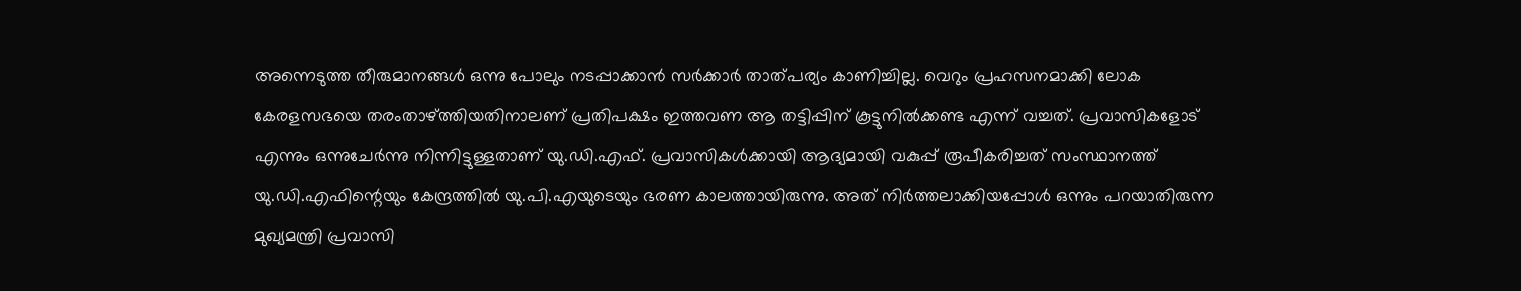അന്നെടുത്ത തീരുമാനങ്ങള്‍ ഒന്നു പോലും നടപ്പാക്കാന്‍ സര്‍ക്കാര്‍ താത്പര്യം കാണിച്ചില്ല. വെറും പ്രഹസനമാക്കി ലോക കേരളസഭയെ തരംതാഴ്ത്തിയതിനാലണ് പ്രതിപക്ഷം ഇത്തവണ ആ തട്ടിപ്പിന് കൂട്ടുനില്‍ക്കണ്ട എന്ന് വച്ചത്. പ്രവാസികളോട് എന്നും ഒന്നുചേര്‍ന്നു നിന്നിട്ടുള്ളതാണ് യു.ഡി.എഫ്. പ്രവാസികള്‍ക്കായി ആദ്യമായി വകുപ്പ് രൂപീകരിച്ചത് സംസ്ഥാനത്ത് യു.ഡി.എഫിന്റെയും കേന്ദ്രത്തില്‍ യു.പി.എയുടെയും ഭരണ കാലത്തായിരുന്നു. അത് നിര്‍ത്തലാക്കിയപ്പോള്‍ ഒന്നും പറയാതിരുന്ന മുഖ്യമന്ത്രി പ്രവാസി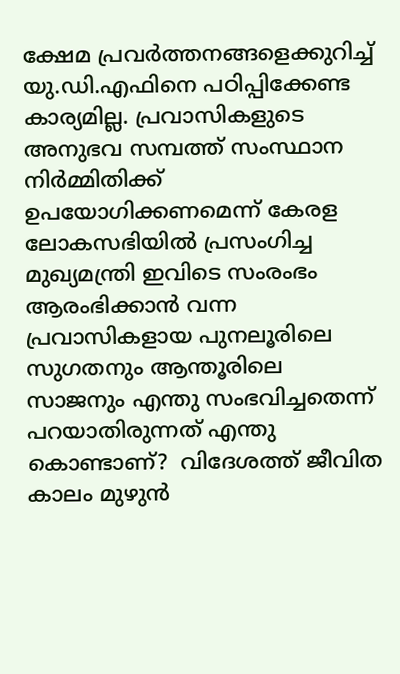ക്ഷേമ പ്രവര്‍ത്തനങ്ങളെക്കുറിച്ച് യു.ഡി.എഫിനെ പഠിപ്പിക്കേണ്ട കാര്യമില്ല. പ്രവാസികളുടെ അനുഭവ സമ്പത്ത് സംസ്ഥാന നിര്‍മ്മിതിക്ക് ഉപയോഗിക്കണമെന്ന് കേരള ലോകസഭിയില്‍ പ്രസംഗിച്ച മുഖ്യമന്ത്രി ഇവിടെ സംരംഭം ആരംഭിക്കാന്‍ വന്ന പ്രവാസികളായ പുനലൂരിലെ സുഗതനും ആന്തൂരിലെ സാജനും എന്തു സംഭവിച്ചതെന്ന് പറയാതിരുന്നത് എന്തു കൊണ്ടാണ്?  വിദേശത്ത് ജീവിത കാലം മുഴുന്‍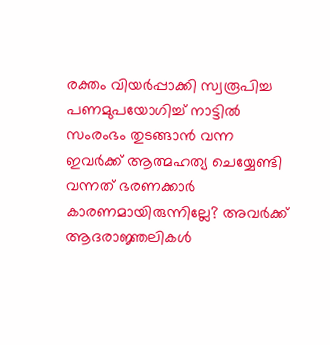രക്തം വിയര്‍പ്പാക്കി സ്വരൂപിച്ച പണമുപയോഗിച്ച് നാട്ടില്‍ സംരംഭം തുടങ്ങാന്‍ വന്ന ഇവര്‍ക്ക് ആത്മഹത്യ ചെയ്യേണ്ടി വന്നത് ഭരണക്കാര്‍ കാരണമായിരുന്നില്ലേ? അവര്‍ക്ക് ആദരാജ്ഞലികള്‍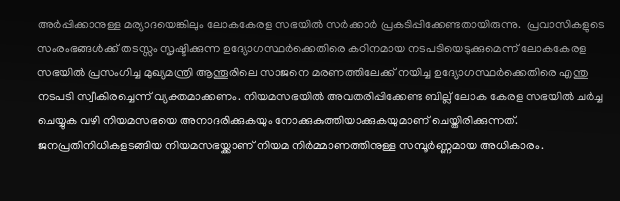അര്‍പ്പിക്കാനുള്ള മര്യാദയെങ്കിലും ലോകകേരള സഭയില്‍ സര്‍ക്കാര്‍ പ്രകടിപ്പിക്കേണ്ടതായിരുന്നു.  പ്രവാസികളുടെ സംരംഭങ്ങള്‍ക്ക് തടസ്സം സൃഷ്ടിക്കുന്ന ഉദ്യോഗസ്ഥര്‍ക്കെതിരെ കഠിനമായ നടപടിയെടുക്കുമെന്ന് ലോകകേരള സഭയില്‍ പ്രസംഗിച്ച മുഖ്യമന്ത്രി ആന്തൂരിലെ സാജനെ മരണത്തിലേക്ക് നയിച്ച ഉദ്യോഗസ്ഥര്‍ക്കെതിരെ എന്തു നടപടി സ്വീകിരച്ചെന്ന് വ്യക്തമാക്കണം. നിയമസഭയില്‍ അവതരിപ്പിക്കേണ്ട ബില്ല് ലോക കേരള സഭയില്‍ ചര്‍ച്ച ചെയ്യുക വഴി നിയമസഭയെ അനാദരിക്കുകയും നോക്കുകുത്തിയാക്കുകയുമാണ് ചെയ്തിരിക്കുന്നത്. ജനപ്രതിനിധികളടങ്ങിയ നിയമസഭയ്ക്കാണ് നിയമ നിര്‍മ്മാണത്തിനുള്ള സമ്പൂര്‍ണ്ണമായ അധികാരം.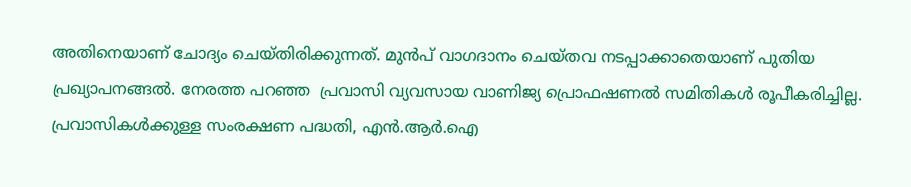അതിനെയാണ് ചോദ്യം ചെയ്തിരിക്കുന്നത്. മുന്‍പ് വാഗദാനം ചെയ്തവ നടപ്പാക്കാതെയാണ് പുതിയ പ്രഖ്യാപനങ്ങല്‍. നേരത്ത പറഞ്ഞ  പ്രവാസി വ്യവസായ വാണിജ്യ പ്രൊഫഷണല്‍ സമിതികള്‍ രൂപീകരിച്ചില്ല. പ്രവാസികള്‍ക്കുള്ള സംരക്ഷണ പദ്ധതി, എന്‍.ആര്‍.ഐ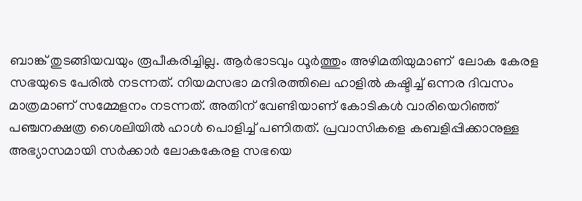ബാങ്ക് തുടങ്ങിയവയും രൂപീകരിച്ചില്ല. ആര്‍ഭാടവും ധൂര്‍ത്തും അഴിമതിയുമാണ്  ലോക കേരള സഭയുടെ പേരില്‍ നടന്നത്. നിയമസഭാ മന്ദിരത്തിലെ ഹാളില്‍ കഷ്ടിച്ച് ഒന്നര ദിവസം മാത്രമാണ് സമ്മേളനം നടന്നത്. അതിന് വേണ്ടിയാണ് കോടികള്‍ വാരിയെറിഞ്ഞ് പഞ്ചനക്ഷത്ര ശൈലിയില്‍ ഹാള്‍ പൊളിച്ച് പണിതത്. പ്രവാസികളെ കബളിപ്പിക്കാനുള്ള അഭ്യാസമായി സര്‍ക്കാര്‍ ലോകകേരള സഭയെ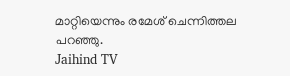മാറ്റിയെന്നും രമേശ് ചെന്നിത്തല പറഞ്ഞു.
Jaihind TV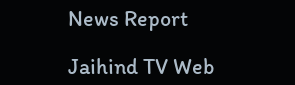News Report

Jaihind TV Web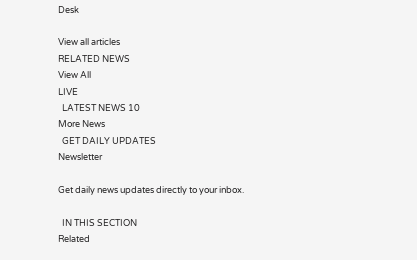Desk

View all articles
RELATED NEWS
View All
LIVE
  LATEST NEWS 10
More News
  GET DAILY UPDATES
Newsletter

Get daily news updates directly to your inbox.

  IN THIS SECTION
Related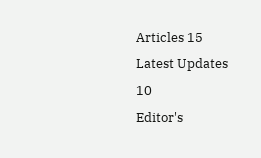Articles 15
Latest Updates 10
Editor's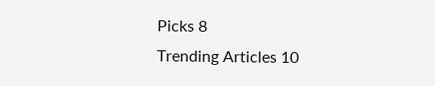Picks 8
Trending Articles 10